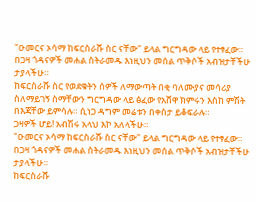"ዑመርና ኦሳማ ከፍርስራሹ ስር ናቸው" ይላል ግርግዳው ላይ የተፃፈው።
በጋዛ ጎዳናዎች መሐል ስትራመዱ እነዚህን መሰል ጥቅሶች አብዝታቸችሁ ታያላችሁ።
ከፍርስራሹ ስር የወደቁትን ሰዎች ለማውጣት በቂ ባለሙያና መሳሪያ ስለማይገኝ ስማቸውን ግርግዳው ላይ ፅፈው የአሸዋ ክምሩን እስከ ምሽት በእጃቸው ይምሳሉ። ሲነጋ ዳግም መሬቱን በቀስታ ይቆፍራሉ።
ጋዛዎች ሆይ! አብሽሩ አላህ እኮ አለላችሁ።
"ዑመርና ኦሳማ ከፍርስራሹ ስር ናቸው" ይላል ግርግዳው ላይ የተፃፈው።
በጋዛ ጎዳናዎች መሐል ስትራመዱ እነዚህን መሰል ጥቅሶች አብዝታቸችሁ ታያላችሁ።
ከፍርስራሹ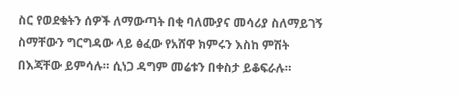ስር የወደቁትን ሰዎች ለማውጣት በቂ ባለሙያና መሳሪያ ስለማይገኝ ስማቸውን ግርግዳው ላይ ፅፈው የአሸዋ ክምሩን እስከ ምሽት በእጃቸው ይምሳሉ። ሲነጋ ዳግም መሬቱን በቀስታ ይቆፍራሉ።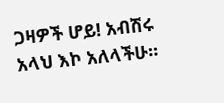ጋዛዎች ሆይ! አብሽሩ አላህ እኮ አለላችሁ።